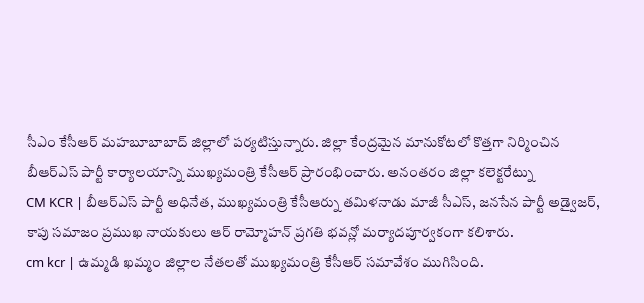సీఎం కేసీఆర్ మహబూబాబాద్ జిల్లాలో పర్యటిస్తున్నారు. జిల్లా కేంద్రమైన మానుకోటలో కొత్తగా నిర్మించిన బీఆర్ఎస్ పార్టీ కార్యాలయాన్ని ముఖ్యమంత్రి కేసీఆర్ ప్రారంభించారు. అనంతరం జిల్లా కలెక్టరేట్ను
CM KCR | బీఆర్ఎస్ పార్టీ అధినేత, ముఖ్యమంత్రి కేసీఆర్ను తమిళనాడు మాజీ సీఎస్, జనసేన పార్టీ అడ్వైజర్, కాపు సమాజం ప్రముఖ నాయకులు ఆర్ రామ్మోహన్ ప్రగతి భవన్లో మర్యాదపూర్వకంగా కలిశారు.
cm kcr | ఉమ్మడి ఖమ్మం జిల్లాల నేతలతో ముఖ్యమంత్రి కేసీఆర్ సమావేశం ముగిసింది.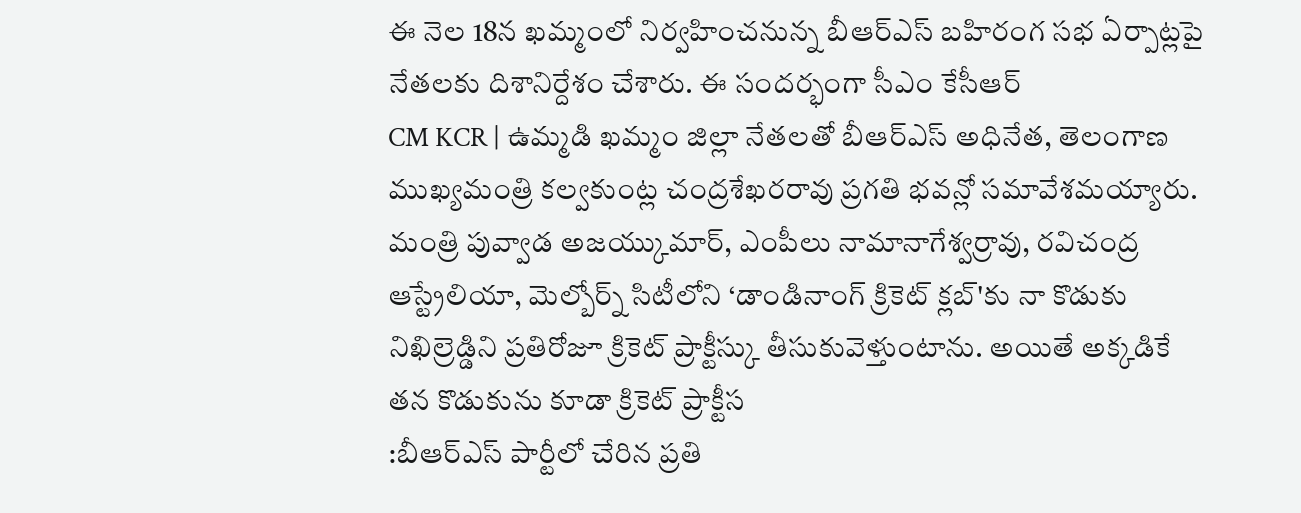ఈ నెల 18న ఖమ్మంలో నిర్వహించనున్న బీఆర్ఎస్ బహిరంగ సభ ఏర్పాట్లపై నేతలకు దిశానిర్దేశం చేశారు. ఈ సందర్భంగా సీఎం కేసీఆర్
CM KCR | ఉమ్మడి ఖమ్మం జిల్లా నేతలతో బీఆర్ఎస్ అధినేత, తెలంగాణ ముఖ్యమంత్రి కల్వకుంట్ల చంద్రశేఖరరావు ప్రగతి భవన్లో సమావేశమయ్యారు. మంత్రి పువ్వాడ అజయ్కుమార్, ఎంపీలు నామానాగేశ్వర్రావు, రవిచంద్ర
ఆస్ట్రేలియా, మెల్బోర్న్ సిటీలోని ‘డాండినాంగ్ క్రికెట్ క్లబ్'కు నా కొడుకు నిఖిల్రెడ్డిని ప్రతిరోజూ క్రికెట్ ప్రాక్టీస్కు తీసుకువెళ్తుంటాను. అయితే అక్కడికే తన కొడుకును కూడా క్రికెట్ ప్రాక్టీస
:బీఆర్ఎస్ పార్టీలో చేరిన ప్రతి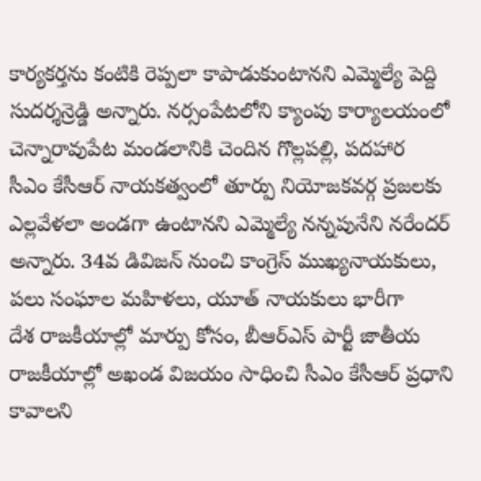కార్యకర్తను కంటికి రెప్పలా కాపాడుకుంటానని ఎమ్మెల్యే పెద్ది సుదర్శన్రెడ్డి అన్నారు. నర్సంపేటలోని క్యాంపు కార్యాలయంలో చెన్నారావుపేట మండలానికి చెందిన గొల్లపల్లి, పదహార
సీఎం కేసీఆర్ నాయకత్వంలో తూర్పు నియోజకవర్గ ప్రజలకు ఎల్లవేళలా అండగా ఉంటానని ఎమ్మెల్యే నన్నపునేని నరేందర్ అన్నారు. 34వ డివిజన్ నుంచి కాంగ్రెస్ ముఖ్యనాయకులు, పలు సంఘాల మహిళలు, యూత్ నాయకులు భారీగా
దేశ రాజకీయాల్లో మార్పు కోసం, బీఆర్ఎస్ పార్టీ జాతీయ రాజకీయాల్లో అఖండ విజయం సాధించి సీఎం కేసీఆర్ ప్రధాని కావాలని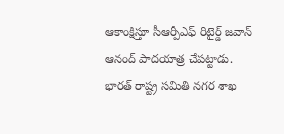ఆకాంక్షిస్తూ సీఆర్పీఎఫ్ రిటైర్డ్ జవాన్ ఆనంద్ పాదయాత్ర చేపట్టాడు.
భారత్ రాష్ట్ర సమితి నగర శాఖ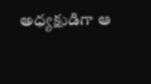అధ్యక్షుడిగా ఆ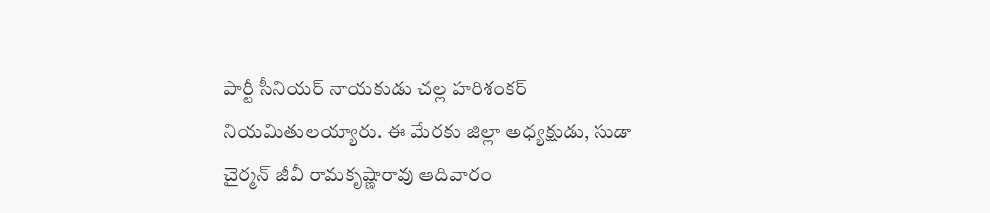పార్టీ సీనియర్ నాయకుడు చల్ల హరిశంకర్ నియమితులయ్యారు. ఈ మేరకు జిల్లా అధ్యక్షుడు, సుడా చైర్మన్ జీవీ రామకృష్ణారావు ఆదివారం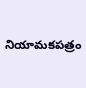నియామకపత్రం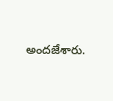అందజేశారు.